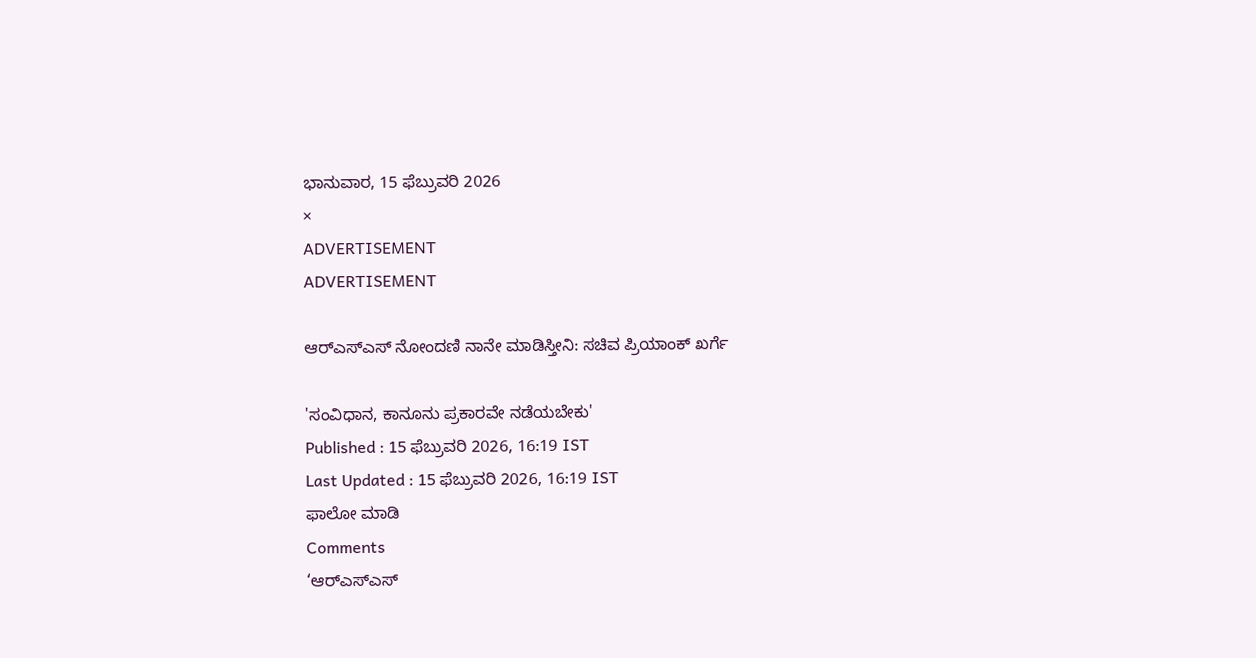ಭಾನುವಾರ, 15 ಫೆಬ್ರುವರಿ 2026
×
ADVERTISEMENT
ADVERTISEMENT

ಆರ್‌ಎಸ್‌ಎಸ್‌ ನೋಂದಣಿ ನಾನೇ ಮಾಡಿಸ್ತೀನಿ: ಸಚಿವ ಪ್ರಿಯಾಂಕ್‌ ಖರ್ಗೆ

'ಸಂವಿಧಾನ, ಕಾನೂನು ಪ್ರಕಾರವೇ ನಡೆಯಬೇಕು'
Published : 15 ಫೆಬ್ರುವರಿ 2026, 16:19 IST
Last Updated : 15 ಫೆಬ್ರುವರಿ 2026, 16:19 IST
ಫಾಲೋ ಮಾಡಿ
Comments
‘ಆರ್‌ಎಸ್‌ಎಸ್‌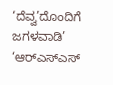‘ದೆವ್ವ’ದೊಂದಿಗೆ ಜಗಳವಾಡಿ’
‘ಆರ್‌ಎಸ್‌ಎಸ್‌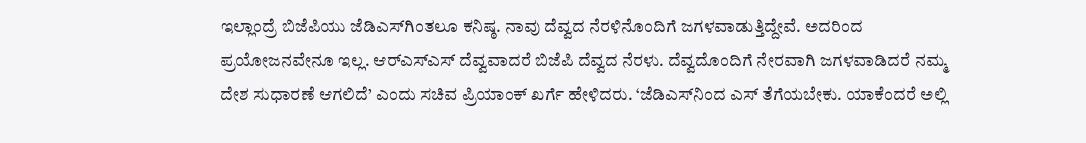ಇಲ್ಲಾಂದ್ರೆ ಬಿಜೆಪಿಯು ಜೆಡಿಎಸ್‌ಗಿಂತಲೂ ಕನಿಷ್ಠ. ನಾವು ದೆವ್ವದ ನೆರಳಿನೊಂದಿಗೆ ಜಗಳವಾಡುತ್ತಿದ್ದೇವೆ. ಅದರಿಂದ ಪ್ರಯೋಜನವೇನೂ ಇಲ್ಲ. ಆರ್‌ಎಸ್‌ಎಸ್‌ ದೆವ್ವವಾದರೆ ಬಿಜೆಪಿ ದೆವ್ವದ ನೆರಳು. ದೆವ್ವದೊಂದಿಗೆ ನೇರವಾಗಿ ಜಗಳವಾಡಿದರೆ ನಮ್ಮ ದೇಶ ಸುಧಾರಣೆ ಆಗಲಿದೆ’ ಎಂದು ಸಚಿವ ಪ್ರಿಯಾಂಕ್‌ ಖರ್ಗೆ ಹೇಳಿದರು. ‘ಜೆಡಿಎಸ್‌ನಿಂದ ಎಸ್‌ ತೆಗೆಯಬೇಕು. ಯಾಕೆಂದರೆ ಅಲ್ಲಿ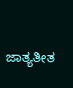ಜಾತ್ಯತೀತ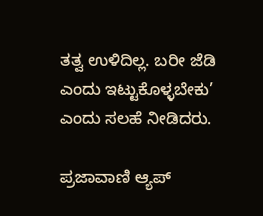ತತ್ವ ಉಳಿದಿಲ್ಲ. ಬರೀ ಜೆಡಿ ಎಂದು ಇಟ್ಟುಕೊಳ್ಳಬೇಕು’ ಎಂದು ಸಲಹೆ ನೀಡಿದರು.

ಪ್ರಜಾವಾಣಿ ಆ್ಯಪ್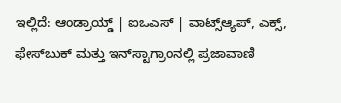ಇಲ್ಲಿದೆ: ಆಂಡ್ರಾಯ್ಡ್ | ಐಒಎಸ್ | ವಾಟ್ಸ್ಆ್ಯಪ್, ಎಕ್ಸ್, ಫೇಸ್‌ಬುಕ್ ಮತ್ತು ಇನ್‌ಸ್ಟಾಗ್ರಾಂನಲ್ಲಿ ಪ್ರಜಾವಾಣಿ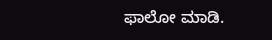ಫಾಲೋ ಮಾಡಿ.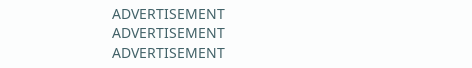ADVERTISEMENT
ADVERTISEMENT
ADVERTISEMENT